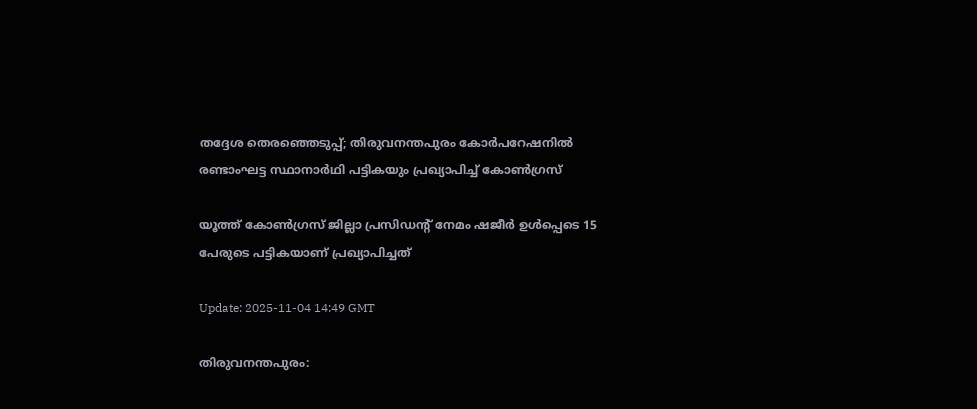തദ്ദേശ തെരഞ്ഞെടുപ്പ്; തിരുവനന്തപുരം കോർപറേഷനിൽ രണ്ടാംഘട്ട സ്ഥാനാർഥി പട്ടികയും പ്രഖ്യാപിച്ച് കോൺഗ്രസ്

യൂത്ത് കോൺഗ്രസ് ജില്ലാ പ്രസിഡന്റ് നേമം ഷജീർ ഉൾപ്പെടെ 15 പേരുടെ പട്ടികയാണ് പ്രഖ്യാപിച്ചത്

Update: 2025-11-04 14:49 GMT

തിരുവനന്തപുരം: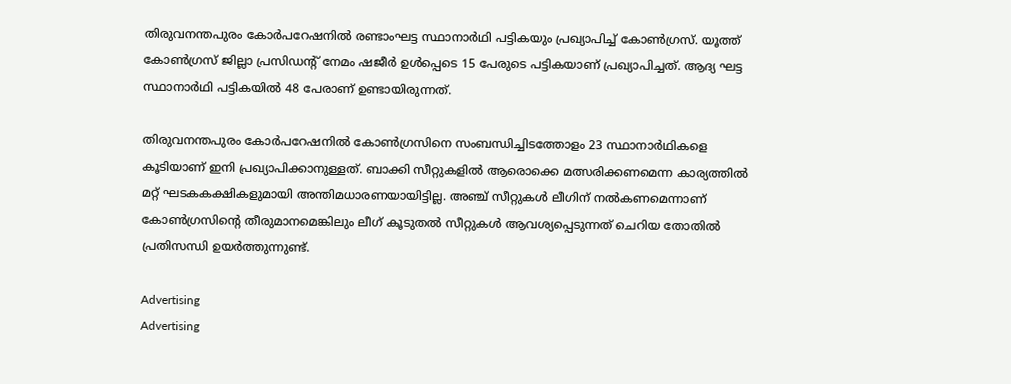തിരുവനന്തപുരം കോർപറേഷനിൽ രണ്ടാംഘട്ട സ്ഥാനാർഥി പട്ടികയും പ്രഖ്യാപിച്ച് കോൺഗ്രസ്. യൂത്ത് കോൺഗ്രസ് ജില്ലാ പ്രസിഡന്റ് നേമം ഷജീർ ഉൾപ്പെടെ 15 പേരുടെ പട്ടികയാണ് പ്രഖ്യാപിച്ചത്. ആദ്യ ഘട്ട സ്ഥാനാർഥി പട്ടികയിൽ 48 പേരാണ് ഉണ്ടായിരുന്നത്.

തിരുവനന്തപുരം കോർപറേഷനിൽ കോൺഗ്രസിനെ സംബന്ധിച്ചിടത്തോളം 23 സ്ഥാനാർഥികളെ കൂടിയാണ് ഇനി പ്രഖ്യാപിക്കാനുള്ളത്. ബാക്കി സീറ്റുകളിൽ ആരൊക്കെ മത്സരിക്കണമെന്ന കാര്യത്തിൽ മറ്റ് ഘടകകക്ഷികളുമായി അന്തിമധാരണയായിട്ടില്ല. അഞ്ച് സീറ്റുകൾ ലീഗിന് നൽകണമെന്നാണ് കോൺഗ്രസിന്റെ തീരുമാനമെങ്കിലും ലീഗ് കൂടുതൽ സീറ്റുകൾ ആവശ്യപ്പെടുന്നത് ചെറിയ തോതിൽ പ്രതിസന്ധി ഉയർത്തുന്നുണ്ട്.

Advertising
Advertising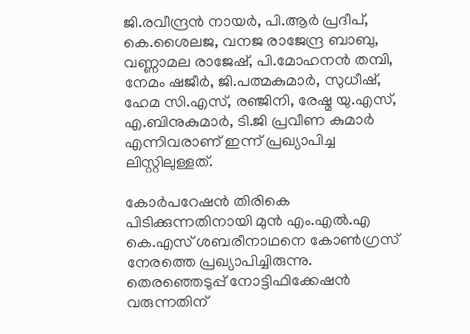ജി.രവീന്ദ്രൻ നായർ, പി.ആർ പ്രദീപ്, കെ.ശൈലജ, വനജ രാജേന്ദ്ര ബാബു, വണ്ണാമല രാജേഷ്, പി.മോഹനൻ തമ്പി, നേമം ഷജീർ, ജി.പത്മകുമാർ, സുധീഷ്, ഹേമ സി.എസ്, രഞ്ജിനി, രേഷ്മ യു.എസ്, എ.ബിനുകുമാർ, ടി.ജി പ്രവീണ കുമാർ എന്നിവരാണ് ഇന്ന് പ്രഖ്യാപിച്ച ലിസ്റ്റിലുള്ളത്.

കോർപറേഷൻ തിരികെ പിടിക്കുന്നതിനായി മുൻ എം.എൽ.എ കെ.എസ് ശബരീനാഥനെ കോൺഗ്രസ് നേരത്തെ പ്രഖ്യാപിച്ചിരുന്നു. തെരഞ്ഞെടുപ്പ് നോട്ടിഫിക്കേഷൻ വരുന്നതിന്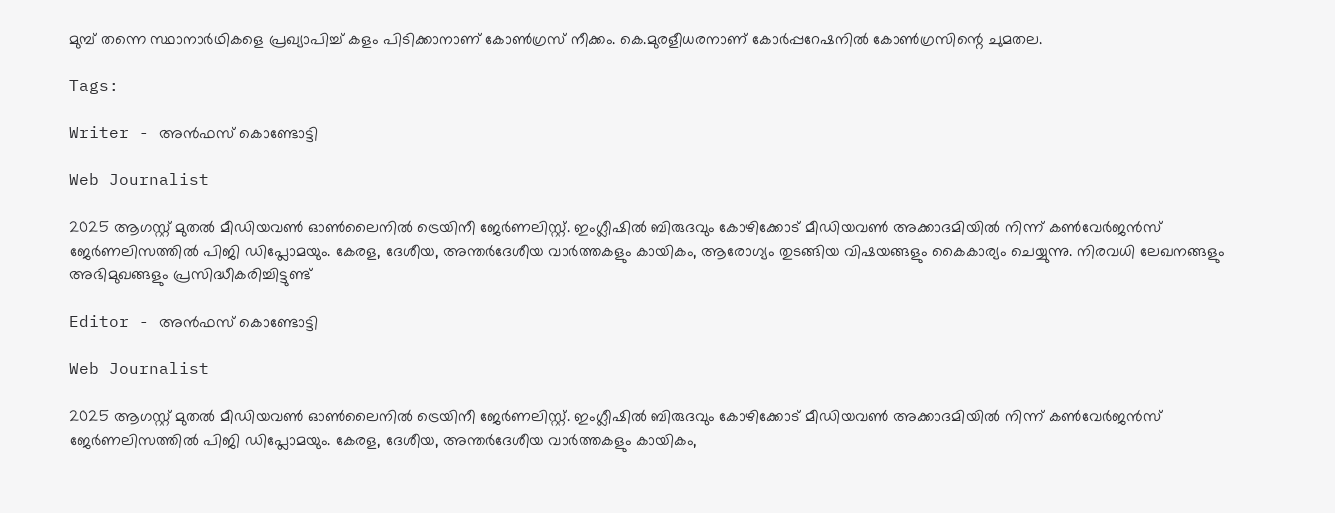മുമ്പ് തന്നെ സ്ഥാനാർഥികളെ പ്രഖ്യാപിച്ച് കളം പിടിക്കാനാണ് കോൺഗ്രസ് നീക്കം. കെ.മുരളീധരനാണ് കോർപ്പറേഷനിൽ കോൺഗ്രസിന്റെ ചുമതല.

Tags:

Writer - അൻഫസ് കൊണ്ടോട്ടി

Web Journalist

2025 ആഗസ്റ്റ് മുതൽ മീഡിയവൺ ഓൺലൈനിൽ ട്രെയിനീ ജേർണലിസ്റ്റ്. ഇംഗ്ലീഷിൽ ബിരുദവും കോഴിക്കോട് മീഡിയവൺ അക്കാദമിയിൽ നിന്ന് കൺവേർജൻസ് ജേർണലിസത്തിൽ പിജി ഡിപ്ലോമയും. കേരള, ദേശീയ, അന്തർദേശീയ വാർത്തകളും കായികം, ആരോഗ്യം തുടങ്ങിയ വിഷയങ്ങളും കൈകാര്യം ചെയ്യുന്നു. നിരവധി ലേഖനങ്ങളും അഭിമുഖങ്ങളും പ്രസിദ്ധീകരിച്ചിട്ടുണ്ട്

Editor - അൻഫസ് കൊണ്ടോട്ടി

Web Journalist

2025 ആഗസ്റ്റ് മുതൽ മീഡിയവൺ ഓൺലൈനിൽ ട്രെയിനീ ജേർണലിസ്റ്റ്. ഇംഗ്ലീഷിൽ ബിരുദവും കോഴിക്കോട് മീഡിയവൺ അക്കാദമിയിൽ നിന്ന് കൺവേർജൻസ് ജേർണലിസത്തിൽ പിജി ഡിപ്ലോമയും. കേരള, ദേശീയ, അന്തർദേശീയ വാർത്തകളും കായികം,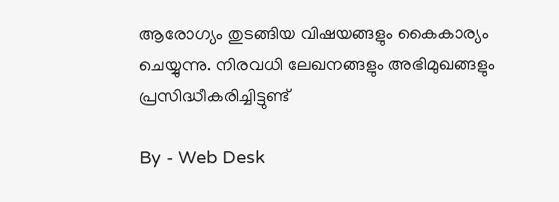ആരോഗ്യം തുടങ്ങിയ വിഷയങ്ങളും കൈകാര്യം ചെയ്യുന്നു. നിരവധി ലേഖനങ്ങളും അഭിമുഖങ്ങളും പ്രസിദ്ധീകരിച്ചിട്ടുണ്ട്

By - Web Desk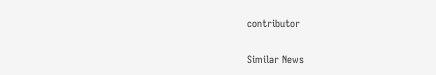contributor

Similar News